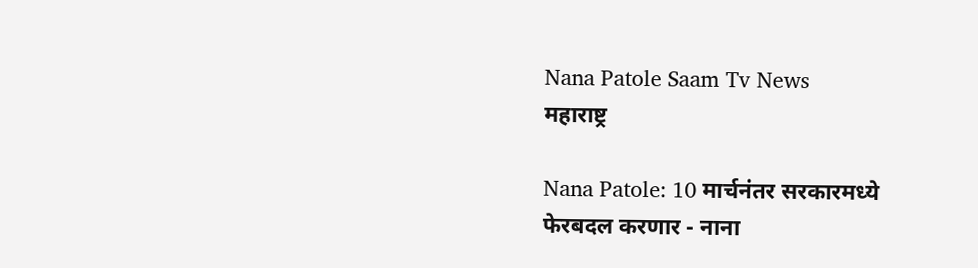Nana Patole Saam Tv News
महाराष्ट्र

Nana Patole: 10 मार्चनंतर सरकारमध्ये फेरबदल करणार - नाना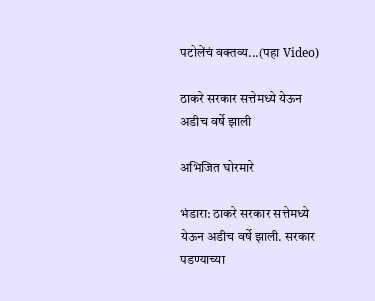पटोलेंचं वक्तव्य...(पहा Video)

ठाकरे सरकार सत्तेमध्ये येऊन अडीच वर्षे झाली

अभिजित घोरमारे

भंडारा: ठाकरे सरकार सत्तेमध्ये येऊन अडीच वर्षे झाली. सरकार पडण्याच्या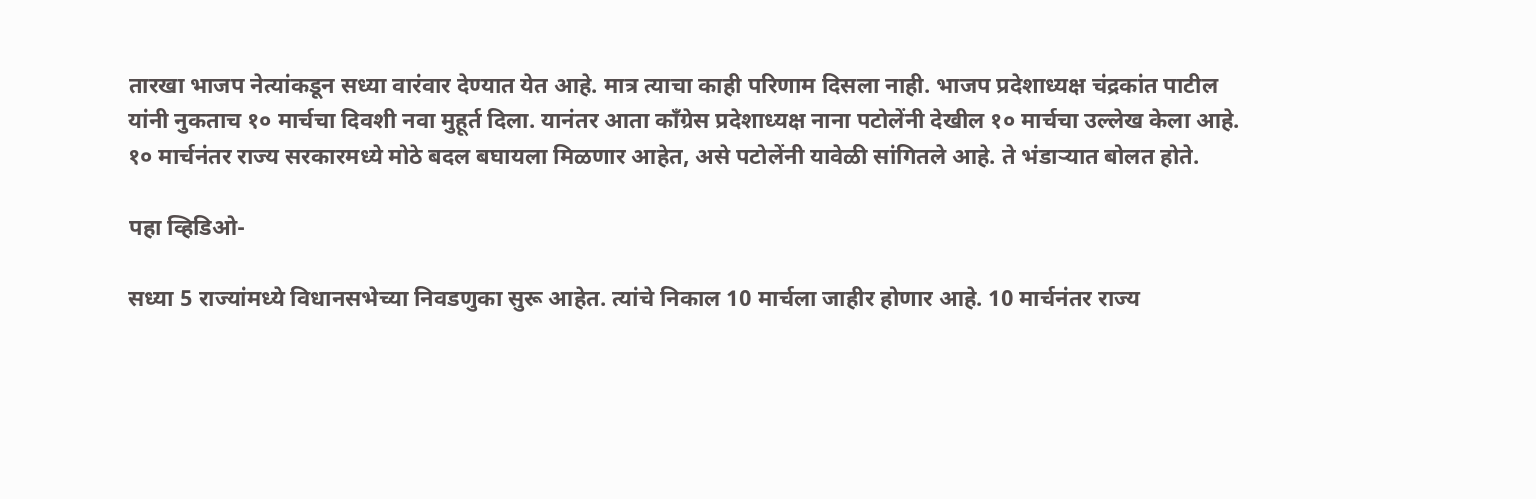तारखा भाजप नेत्यांकडून सध्या वारंवार देण्यात येत आहे. मात्र त्याचा काही परिणाम दिसला नाही. भाजप प्रदेशाध्यक्ष चंद्रकांत पाटील यांनी नुकताच १० मार्चचा दिवशी नवा मुहूर्त दिला. यानंतर आता काँग्रेस प्रदेशाध्यक्ष नाना पटोलेंनी देखील १० मार्चचा उल्लेख केला आहे. १० मार्चनंतर राज्य सरकारमध्ये मोठे बदल बघायला मिळणार आहेत, असे पटोलेंनी यावेळी सांगितले आहे. ते भंडाऱ्यात बोलत होते.

पहा व्हिडिओ-

सध्या 5 राज्यांमध्ये विधानसभेच्या निवडणुका सुरू आहेत. त्यांचे निकाल 10 मार्चला जाहीर होणार आहे. 10 मार्चनंतर राज्य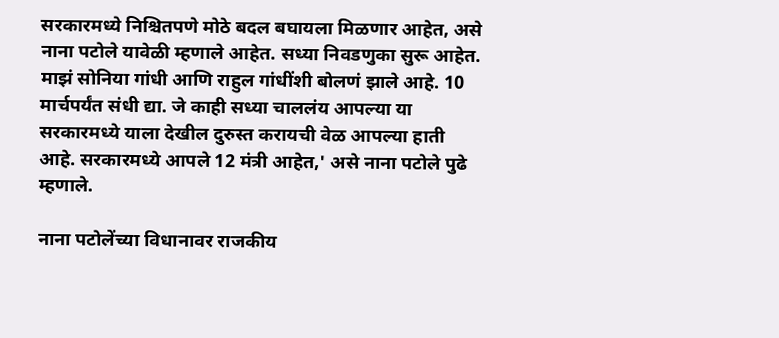सरकारमध्ये निश्चितपणे मोठे बदल बघायला मिळणार आहेत, असे नाना पटोले यावेळी म्हणाले आहेत. सध्या निवडणुका सुरू आहेत. माझं सोनिया गांधी आणि राहुल गांधींशी बोलणं झाले आहे. 10 मार्चपर्यंत संधी द्या. जे काही सध्या चाललंय आपल्या या सरकारमध्ये याला देखील दुरुस्त करायची वेळ आपल्या हाती आहे. सरकारमध्ये आपले 12 मंत्री आहेत,' असे नाना पटोले पुढे म्हणाले.

नाना पटोलेंच्या विधानावर राजकीय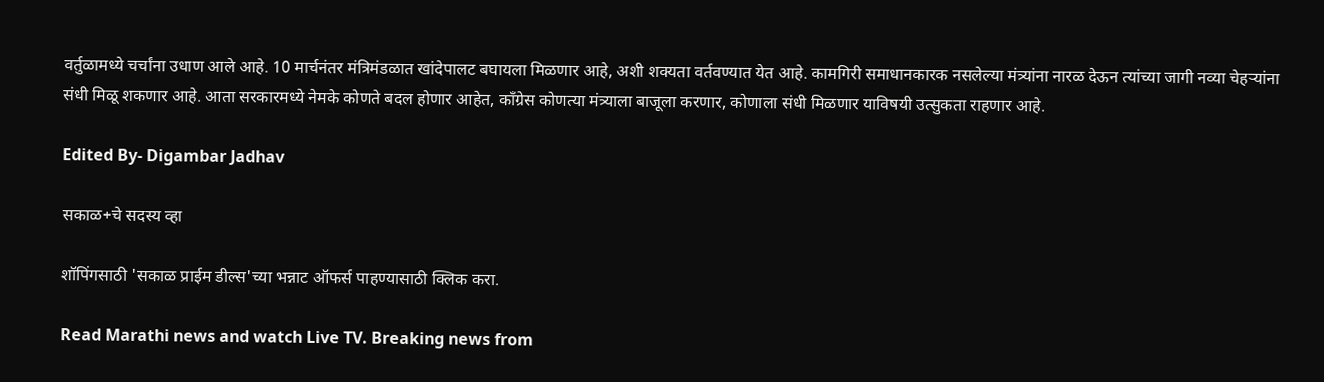वर्तुळामध्ये चर्चांना उधाण आले आहे. 10 मार्चनंतर मंत्रिमंडळात खांदेपालट बघायला मिळणार आहे, अशी शक्यता वर्तवण्यात येत आहे. कामगिरी समाधानकारक नसलेल्या मंत्र्यांना नारळ देऊन त्यांच्या जागी नव्या चेहऱ्यांना संधी मिळू शकणार आहे. आता सरकारमध्ये नेमके कोणते बदल होणार आहेत, काँग्रेस कोणत्या मंत्र्याला बाजूला करणार, कोणाला संधी मिळणार याविषयी उत्सुकता राहणार आहे.

Edited By- Digambar Jadhav

सकाळ+चे सदस्य व्हा

शॉपिंगसाठी 'सकाळ प्राईम डील्स'च्या भन्नाट ऑफर्स पाहण्यासाठी क्लिक करा.

Read Marathi news and watch Live TV. Breaking news from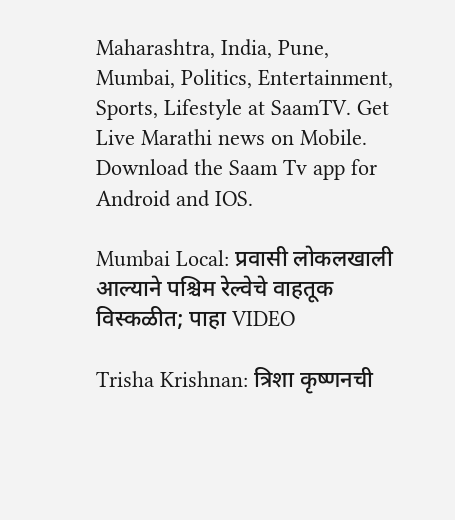Maharashtra, India, Pune, Mumbai, Politics, Entertainment, Sports, Lifestyle at SaamTV. Get Live Marathi news on Mobile. Download the Saam Tv app for Android and IOS.

Mumbai Local: प्रवासी लोकलखाली आल्याने पश्चिम रेल्वेचे वाहतूक विस्कळीत; पाहा VIDEO

Trisha Krishnan: त्रिशा कृष्णनची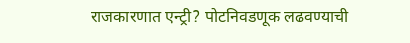राजकारणात एन्ट्री? पोटनिवडणूक लढवण्याची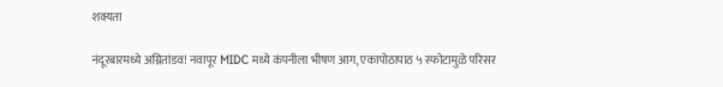शक्यता

नंदूरबारमध्ये अग्नितांडव! नवापूर MIDC मध्ये कंपनीला भीषण आग, एकापोठापाठ ५ स्फोटामुळे परिसर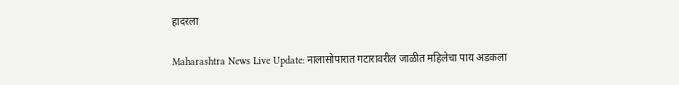हादरला

Maharashtra News Live Update: नालासोपारात गटारावरील जाळीत महिलेचा पाय अडकला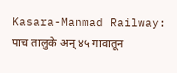Kasara-Manmad Railway: पाच तालुके अन् ४५ गावातून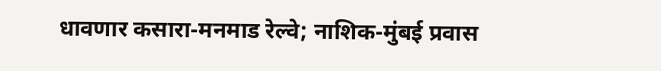धावणार कसारा-मनमाड रेल्वे; नाशिक-मुंबई प्रवास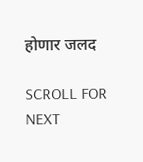होणार जलद

SCROLL FOR NEXT